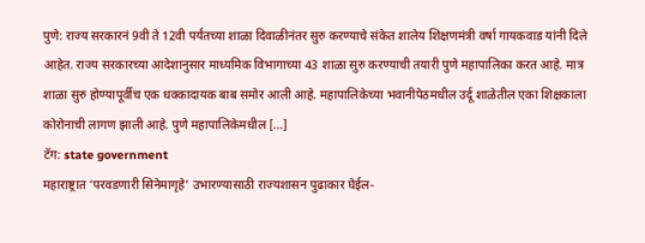पुणे: राज्य सरकारनं 9वी ते 12वी पर्यंतच्या शाळा दिवाळीनंतर सुरु करण्याचे संकेत शालेय शिक्षणमंत्री वर्षा गायकवाड यांनी दिले आहेत. राज्य सरकारच्या आदेशानुसार माध्यमिक विभागाच्या 43 शाळा सुरु करण्याची तयारी पुणे महापालिका करत आहे. मात्र शाळा सुरु होण्यापूर्वीच एक धक्कादायक बाब समोर आली आहे. महापालिकेच्या भवानीपेठमधील उर्दू शाळेतील एका शिक्षकाला कोरोनाची लागण झाली आहे. पुणे महापालिकेमधील […]
टॅग: state government
महाराष्ट्रात ‘परवडणारी सिनेमागृहे’ उभारण्यासाठी राज्यशासन पुढाकार घेईल-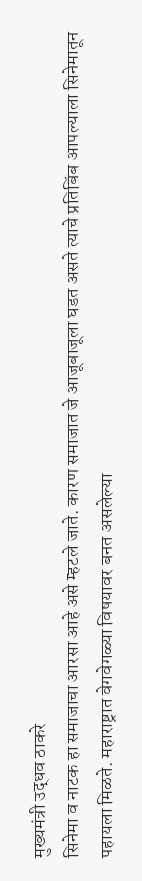मुख्यमंत्री उद्धव ठाकरे
सिनेमा व नाटक हा समाजाचा आरसा आहे असे म्हटले जाते. कारण समाजात जे आजूबाजूला घडत असते त्याचे प्रतिबिंब आपल्याला सिनेमातून पहायला मिळते. महाराष्ट्रात वेगवेगळ्या विषयावर बनत असलेल्या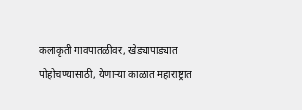कलाकृती गावपातळीवर, खेड्यापाड्यात पोहोचण्यासाठी, येणाऱ्या काळात महाराष्ट्रात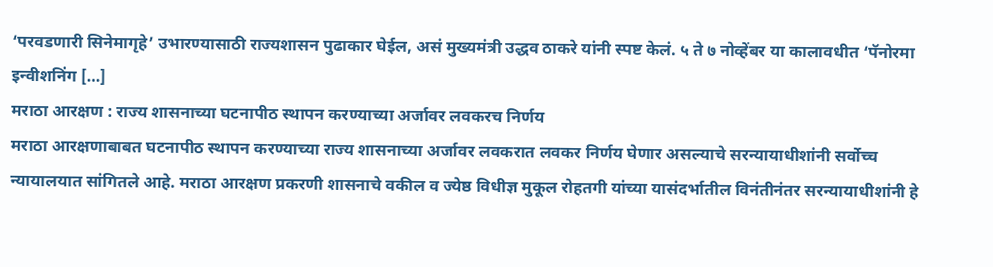‘परवडणारी सिनेमागृहे’ उभारण्यासाठी राज्यशासन पुढाकार घेईल, असं मुख्यमंत्री उद्धव ठाकरे यांनी स्पष्ट केलं. ५ ते ७ नोव्हेंबर या कालावधीत ‘पॅनोरमा इन्वीशनिंग […]
मराठा आरक्षण : राज्य शासनाच्या घटनापीठ स्थापन करण्याच्या अर्जावर लवकरच निर्णय
मराठा आरक्षणाबाबत घटनापीठ स्थापन करण्याच्या राज्य शासनाच्या अर्जावर लवकरात लवकर निर्णय घेणार असल्याचे सरन्यायाधीशांनी सर्वोच्च न्यायालयात सांगितले आहे. मराठा आरक्षण प्रकरणी शासनाचे वकील व ज्येष्ठ विधीज्ञ मुकूल रोहतगी यांच्या यासंदर्भातील विनंतीनंतर सरन्यायाधीशांनी हे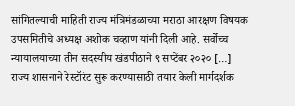सांगितल्याची माहिती राज्य मंत्रिमंडळाच्या मराठा आरक्षण विषयक उपसमितीचे अध्यक्ष अशोक चव्हाण यांनी दिली आहे. सर्वोच्च न्यायालयाच्या तीन सदस्यीय खंडपीठाने ९ सप्टेंबर २०२० […]
राज्य शासनाने रेस्टॉरंट सुरू करण्यासाठी तयार केली मार्गदर्शक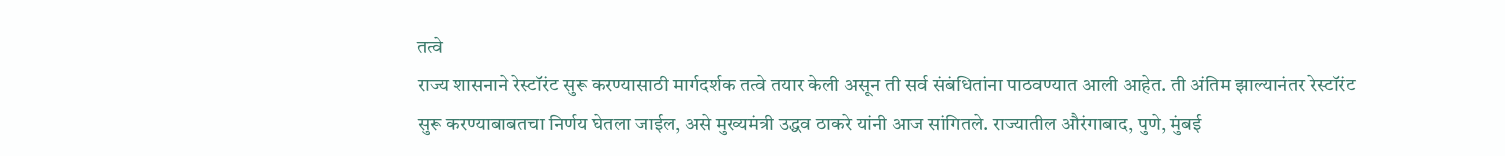तत्वे
राज्य शासनाने रेस्टॉरंट सुरू करण्यासाठी मार्गदर्शक तत्वे तयार केली असून ती सर्व संबंधितांना पाठवण्यात आली आहेत. ती अंतिम झाल्यानंतर रेस्टॉरंट सुरू करण्याबाबतचा निर्णय घेतला जाईल, असे मुख्यमंत्री उद्धव ठाकरे यांनी आज सांगितले. राज्यातील औरंगाबाद, पुणे, मुंबई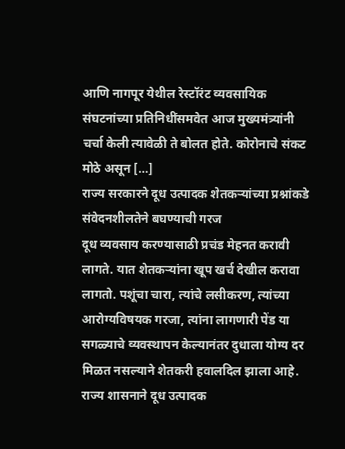आणि नागपूर येथील रेस्टॉरंट व्यवसायिक संघटनांच्या प्रतिनिधींसमवेत आज मुख्यमंत्र्यांनी चर्चा केली त्यावेळी ते बोलत होते. कोरोनाचे संकट मोठे असून […]
राज्य सरकारने दूध उत्पादक शेतकऱ्यांच्या प्रश्नांकडे संवेदनशीलतेने बघण्याची गरज
दूध व्यवसाय करण्यासाठी प्रचंड मेहनत करावी लागते. यात शेतकऱ्यांना खूप खर्च देखील करावा लागतो. पशूंचा चारा, त्यांचे लसीकरण, त्यांच्या आरोग्यविषयक गरजा, त्यांना लागणारी पेंड या सगळ्याचे व्यवस्थापन केल्यानंतर दुधाला योग्य दर मिळत नसल्याने शेतकरी हवालदिल झाला आहे. राज्य शासनाने दूध उत्पादक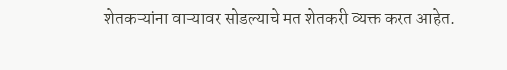शेतकऱ्यांना वाऱ्यावर सोडल्याचे मत शेतकरी व्यक्त करत आहेत.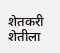शेतकरी शेतीला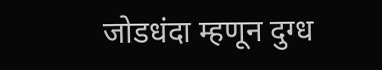जोडधंदा म्हणून दुग्ध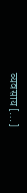व्यवसाय […]